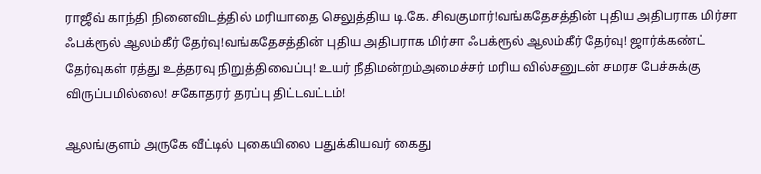ராஜீவ் காந்தி நினைவிடத்தில் மரியாதை செலுத்திய டி.கே. சிவகுமார்!வங்கதேசத்தின் புதிய அதிபராக மிர்சா ஃபக்ரூல் ஆலம்கீர் தேர்வு!வங்கதேசத்தின் புதிய அதிபராக மிர்சா ஃபக்ரூல் ஆலம்கீர் தேர்வு! ஜார்க்கண்ட் தேர்வுகள் ரத்து உத்தரவு நிறுத்திவைப்பு! உயர் நீதிமன்றம்அமைச்சர் மரிய வில்சனுடன் சமரச பேச்சுக்கு விருப்பமில்லை! சகோதரர் தரப்பு திட்டவட்டம்!

ஆலங்குளம் அருகே வீட்டில் புகையிலை பதுக்கியவர் கைது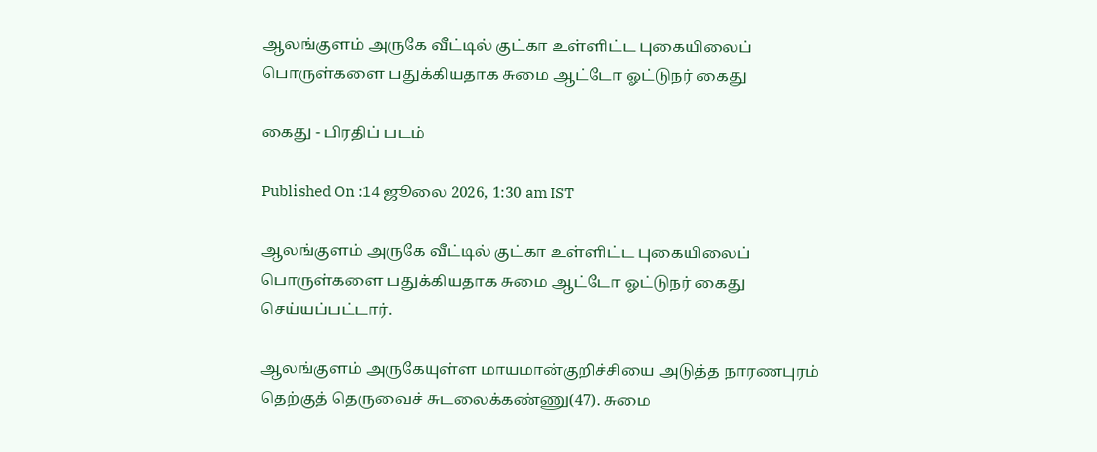ஆலங்குளம் அருகே வீட்டில் குட்கா உள்ளிட்ட புகையிலைப் பொருள்களை பதுக்கியதாக சுமை ஆட்டோ ஓட்டுநர் கைது

கைது - பிரதிப் படம்

Published On :14 ஜூலை 2026, 1:30 am IST

ஆலங்குளம் அருகே வீட்டில் குட்கா உள்ளிட்ட புகையிலைப் பொருள்களை பதுக்கியதாக சுமை ஆட்டோ ஓட்டுநர் கைது செய்யப்பட்டார்.

ஆலங்குளம் அருகேயுள்ள மாயமான்குறிச்சியை அடுத்த நாரணபுரம் தெற்குத் தெருவைச் சுடலைக்கண்ணு(47). சுமை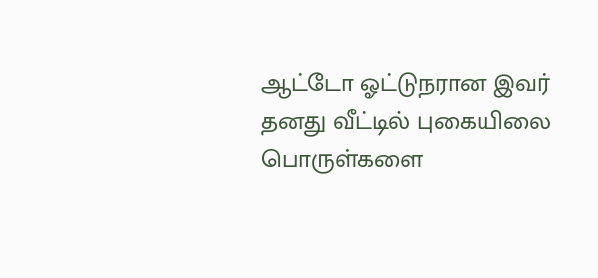ஆட்டோ ஓட்டுநரான இவர் தனது வீட்டில் புகையிலை பொருள்களை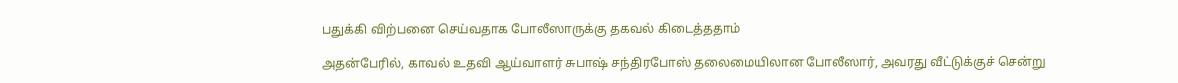பதுக்கி விற்பனை செய்வதாக போலீஸாருக்கு தகவல் கிடைத்ததாம்

அதன்பேரில், காவல் உதவி ஆய்வாளர் சுபாஷ் சந்திரபோஸ் தலைமையிலான போலீஸார், அவரது வீட்டுக்குச் சென்று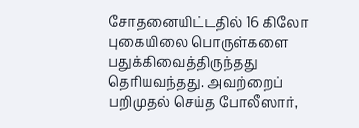சோதனையிட்டதில் 16 கிலோ புகையிலை பொருள்களை பதுக்கிவைத்திருந்தது தெரியவந்தது. அவற்றைப் பறிமுதல் செய்த போலீஸார்,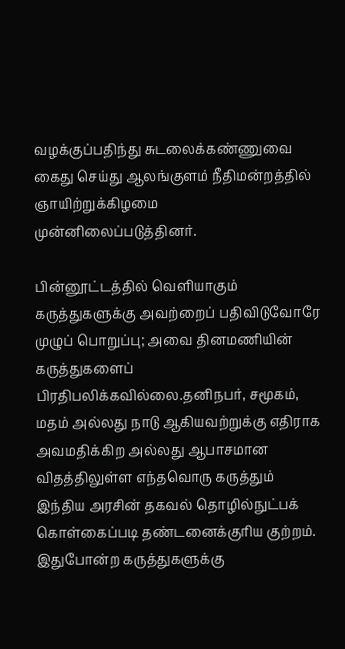வழக்குப்பதிந்து சுடலைக்கண்ணுவை கைது செய்து ஆலங்குளம் நீதிமன்றத்தில் ஞாயிற்றுக்கிழமை முன்னிலைப்படுத்தினர்.

பின்னூட்டத்தில் வெளியாகும் கருத்துகளுக்கு அவற்றைப் பதிவிடுவோரே முழுப் பொறுப்பு; அவை தினமணியின் கருத்துகளைப் பிரதிபலிக்கவில்லை.தனிநபர், சமூகம், மதம் அல்லது நாடு ஆகியவற்றுக்கு எதிராக அவமதிக்கிற அல்லது ஆபாசமான விதத்திலுள்ள எந்தவொரு கருத்தும் இந்திய அரசின் தகவல் தொழில்நுட்பக் கொள்கைப்படி தண்டனைக்குரிய குற்றம். இதுபோன்ற கருத்துகளுக்கு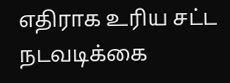எதிராக உரிய சட்ட நடவடிக்கை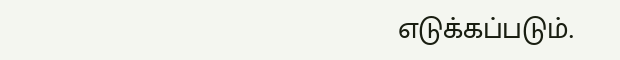எடுக்கப்படும்.